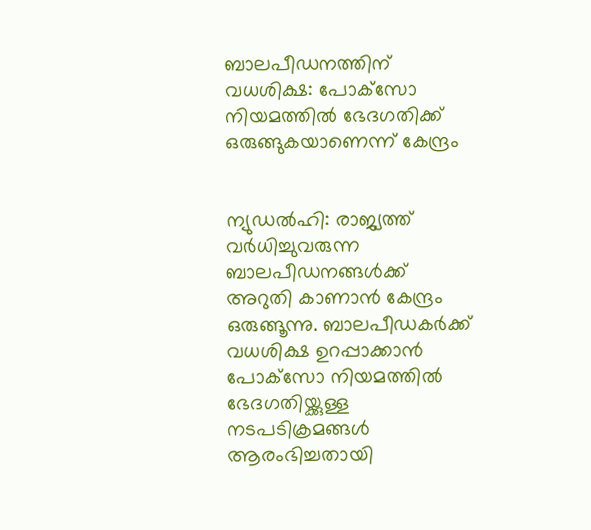ബാലപീഡനത്തിന് വധശിക്ഷ: പോക്‌സോ നിയമത്തില്‍ ഭേദഗതിക്ക് ഒരുങ്ങുകയാണെന്ന് കേന്ദ്രം


ന്യുഡല്‍ഹി: രാജ്യത്ത് വര്‍ധിച്ചുവരുന്ന ബാലപീഡനങ്ങള്‍ക്ക് അറുതി കാണാന്‍ കേന്ദ്രം ഒരുങ്ങൂന്നു. ബാലപീഡകര്‍ക്ക് വധശിക്ഷ ഉറപ്പാക്കാന്‍ പോക്‌സോ നിയമത്തില്‍ ഭേദഗതിയ്ക്കുള്ള നടപടിക്രമങ്ങള്‍ ആരംഭിച്ചതായി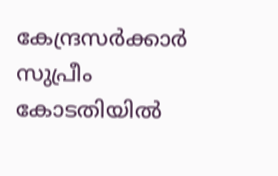കേന്ദ്രസര്‍ക്കാര്‍ സുപ്രീം കോടതിയില്‍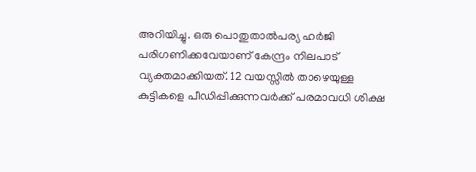അറിയിച്ചു. ഒരു പൊതുതാല്‍പര്യ ഹര്‍ജി പരിഗണിക്കവേയാണ് കേന്ദ്രം നിലപാട് വ്യക്തമാക്കിയത്. 12 വയസ്സില്‍ താഴെയുള്ള കുട്ടികളെ പീഡിപ്പിക്കുന്നവര്‍ക്ക് പരമാവധി ശിക്ഷ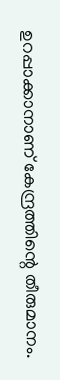ഉറപ്പാക്കാനാണ് കേന്ദ്രത്തിന്റെ തീരുമാനം.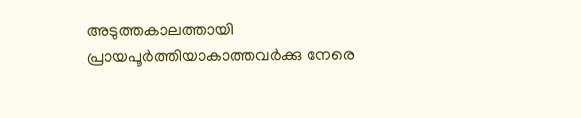അടുത്തകാലത്തായി പ്രായപൂര്‍ത്തിയാകാത്തവര്‍ക്കു നേരെ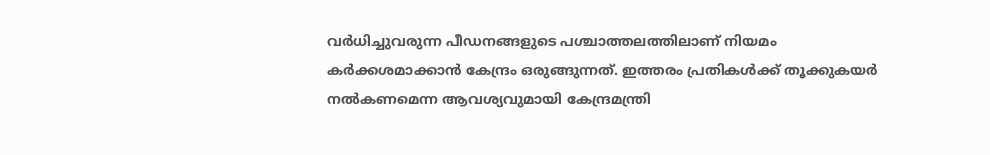വര്‍ധിച്ചുവരുന്ന പീഡനങ്ങളുടെ പശ്ചാത്തലത്തിലാണ് നിയമം കര്‍ക്കശമാക്കാന്‍ കേന്ദ്രം ഒരുങ്ങുന്നത്. ഇത്തരം പ്രതികള്‍ക്ക് തൂക്കുകയര്‍ നല്‍കണമെന്ന ആവശ്യവുമായി കേന്ദ്രമന്ത്രി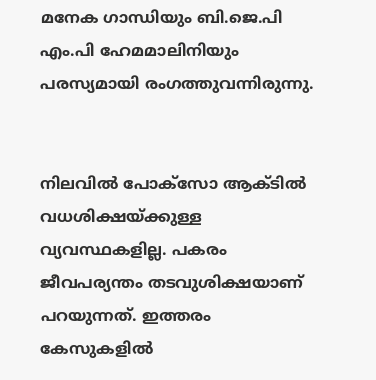മനേക ഗാന്ധിയും ബി.ജെ.പി എം.പി ഹേമമാലിനിയും പരസ്യമായി രംഗത്തുവന്നിരുന്നു.


നിലവില്‍ പോക്‌സോ ആക്ടില്‍ വധശിക്ഷയ്ക്കുള്ള വ്യവസ്ഥകളില്ല. പകരം ജീവപര്യന്തം തടവുശിക്ഷയാണ് പറയുന്നത്. ഇത്തരം കേസുകളില്‍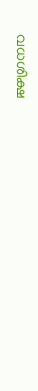വധശിക്ഷ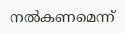നല്‍കണമെന്ന്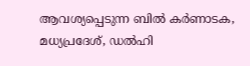ആവശ്യപ്പെടുന്ന ബില്‍ കര്‍ണാടക, മധ്യപ്രദേശ്, ഡല്‍ഹി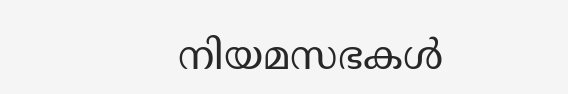നിയമസഭകള്‍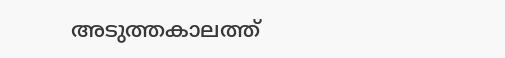അടുത്തകാലത്ത്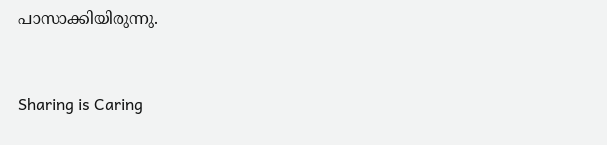പാസാക്കിയിരുന്നു.



Sharing is Caring